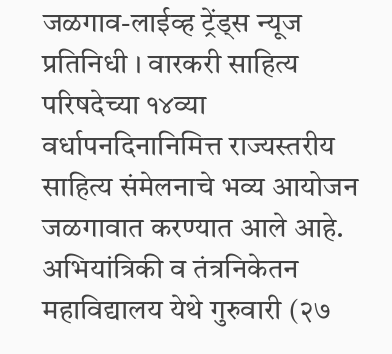जळगाव-लाईव्ह ट्रेंड्स न्यूज प्रतिनिधी । वारकरी साहित्य परिषदेच्या १४व्या वर्धापनदिनानिमित्त राज्यस्तरीय साहित्य संमेलनाचे भव्य आयोजन जळगावात करण्यात आले आहे. अभियांत्रिकी व तंत्रनिकेतन महाविद्यालय येथे गुरुवारी (२७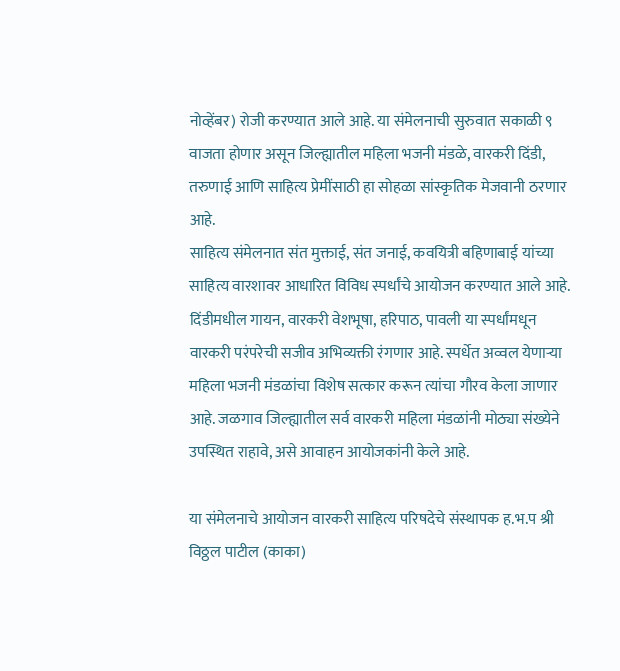नोव्हेंबर) रोजी करण्यात आले आहे. या संमेलनाची सुरुवात सकाळी ९ वाजता होणार असून जिल्ह्यातील महिला भजनी मंडळे, वारकरी दिंडी, तरुणाई आणि साहित्य प्रेमींसाठी हा सोहळा सांस्कृतिक मेजवानी ठरणार आहे.
साहित्य संमेलनात संत मुक्ताई, संत जनाई, कवयित्री बहिणाबाई यांच्या साहित्य वारशावर आधारित विविध स्पर्धांचे आयोजन करण्यात आले आहे. दिंडीमधील गायन, वारकरी वेशभूषा, हरिपाठ, पावली या स्पर्धांमधून वारकरी परंपरेची सजीव अभिव्यक्ती रंगणार आहे. स्पर्धेत अव्वल येणाऱ्या महिला भजनी मंडळांचा विशेष सत्कार करून त्यांचा गौरव केला जाणार आहे. जळगाव जिल्ह्यातील सर्व वारकरी महिला मंडळांनी मोठ्या संख्येने उपस्थित राहावे, असे आवाहन आयोजकांनी केले आहे.

या संमेलनाचे आयोजन वारकरी साहित्य परिषदेचे संस्थापक ह.भ.प श्री विठ्ठल पाटील (काका)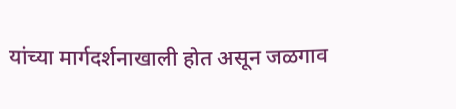यांच्या मार्गदर्शनाखाली होत असून जळगाव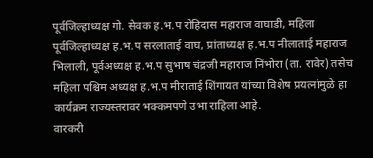पूर्वजिल्हाध्यक्ष गो. सेवक ह.भ.प रोहिदास महाराज वाघाडी, महिला पूर्वजिल्हाध्यक्ष ह.भ.प सरलाताई वाघ, प्रांताध्यक्ष ह.भ.प नीलाताई महाराज भिलाली, पूर्वअध्यक्ष ह.भ.प सुभाष चंद्रजी महाराज निंभोरा (ता. रावेर) तसेच महिला पश्चिम अध्यक्ष ह.भ.प मीराताई शिंगायत यांच्या विशेष प्रयत्नांमुळे हा कार्यक्रम राज्यस्तरावर भक्कमपणे उभा राहिला आहे.
वारकरी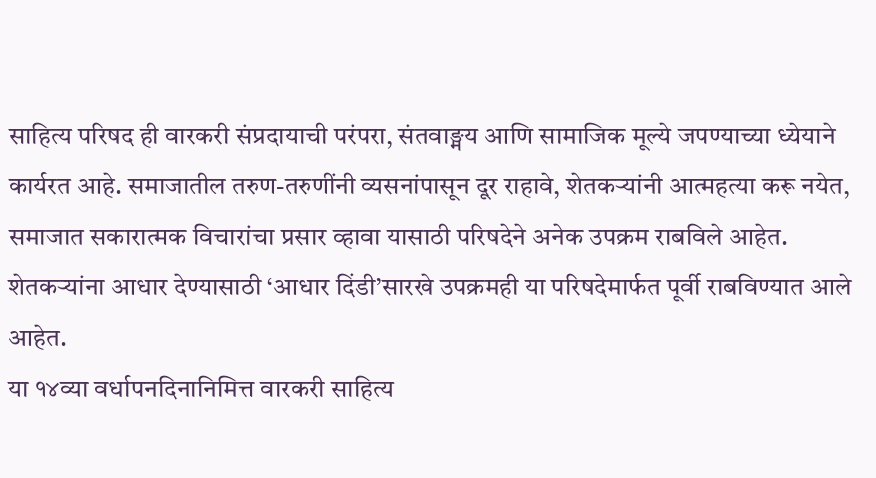साहित्य परिषद ही वारकरी संप्रदायाची परंपरा, संतवाङ्मय आणि सामाजिक मूल्ये जपण्याच्या ध्येयाने कार्यरत आहे. समाजातील तरुण-तरुणींनी व्यसनांपासून दूर राहावे, शेतकऱ्यांनी आत्महत्या करू नयेत, समाजात सकारात्मक विचारांचा प्रसार व्हावा यासाठी परिषदेने अनेक उपक्रम राबविले आहेत. शेतकऱ्यांना आधार देण्यासाठी ‘आधार दिंडी’सारखे उपक्रमही या परिषदेमार्फत पूर्वी राबविण्यात आले आहेत.
या १४व्या वर्धापनदिनानिमित्त वारकरी साहित्य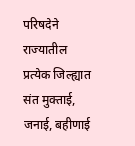परिषदेने राज्यातील प्रत्येक जिल्ह्यात संत मुक्ताई, जनाई, बहीणाई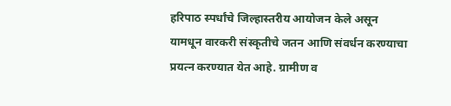हरिपाठ स्पर्धांचे जिल्हास्तरीय आयोजन केले असून यामधून वारकरी संस्कृतीचे जतन आणि संवर्धन करण्याचा प्रयत्न करण्यात येत आहे. ग्रामीण व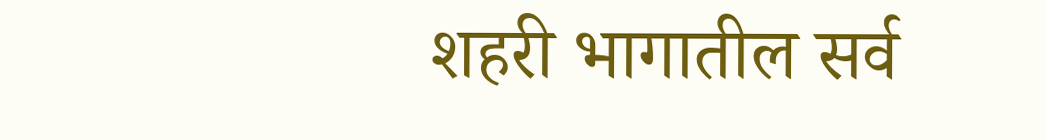शहरी भागातील सर्व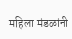महिला मंडळांनी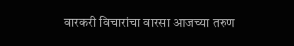वारकरी विचारांचा वारसा आजच्या तरुण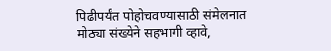पिढीपर्यंत पोहोचवण्यासाठी संमेलनात मोठ्या संख्येने सहभागी व्हावे,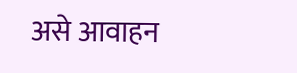असे आवाहन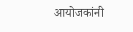आयोजकांनी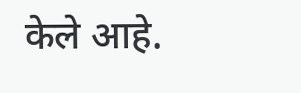केले आहे.